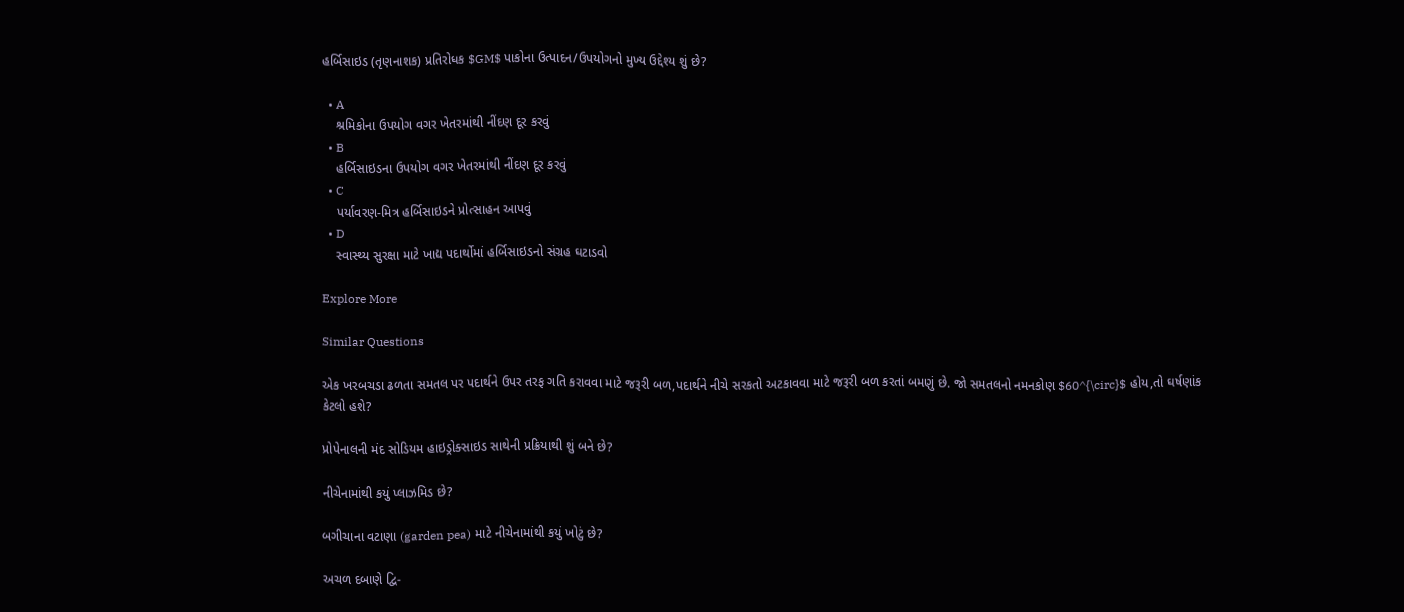હર્બિસાઇડ (તૃણનાશક) પ્રતિરોધક $GM$ પાકોના ઉત્પાદન/ઉપયોગનો મુખ્ય ઉદ્દેશ્ય શું છે?

  • A
    શ્રમિકોના ઉપયોગ વગર ખેતરમાંથી નીંદણ દૂર કરવું
  • B
    હર્બિસાઇડના ઉપયોગ વગર ખેતરમાંથી નીંદણ દૂર કરવું
  • C
    પર્યાવરણ-મિત્ર હર્બિસાઇડને પ્રોત્સાહન આપવું
  • D
    સ્વાસ્થ્ય સુરક્ષા માટે ખાદ્ય પદાર્થોમાં હર્બિસાઇડનો સંગ્રહ ઘટાડવો

Explore More

Similar Questions

એક ખરબચડા ઢળતા સમતલ પર પદાર્થને ઉપર તરફ ગતિ કરાવવા માટે જરૂરી બળ,પદાર્થને નીચે સરકતો અટકાવવા માટે જરૂરી બળ કરતાં બમણું છે. જો સમતલનો નમનકોણ $60^{\circ}$ હોય,તો ઘર્ષણાંક કેટલો હશે?

પ્રોપેનાલની મંદ સોડિયમ હાઇડ્રોક્સાઇડ સાથેની પ્રક્રિયાથી શું બને છે?

નીચેનામાંથી કયું પ્લાઝમિડ છે?

બગીચાના વટાણા (garden pea) માટે નીચેનામાંથી કયું ખોટું છે?

અચળ દબાણે દ્વિ-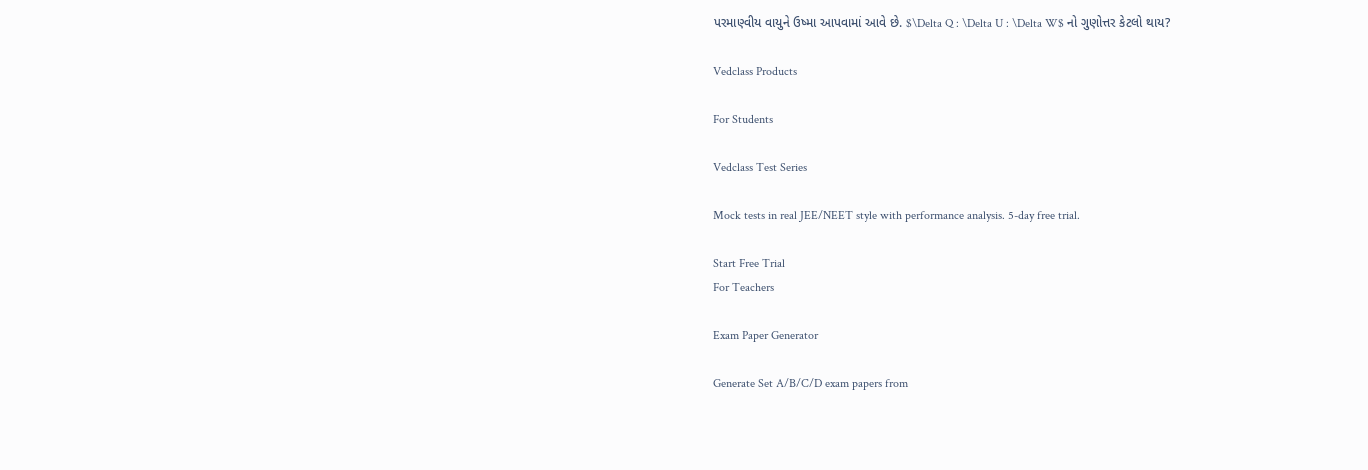પરમાણ્વીય વાયુને ઉષ્મા આપવામાં આવે છે. $\Delta Q : \Delta U : \Delta W$ નો ગુણોત્તર કેટલો થાય?

Vedclass Products

For Students

Vedclass Test Series

Mock tests in real JEE/NEET style with performance analysis. 5-day free trial.

Start Free Trial
For Teachers

Exam Paper Generator

Generate Set A/B/C/D exam papers from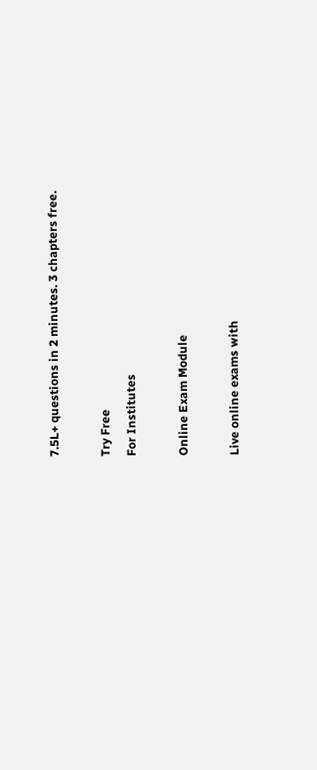7.5L+ questions in 2 minutes. 3 chapters free.

Try Free
For Institutes

Online Exam Module

Live online exams with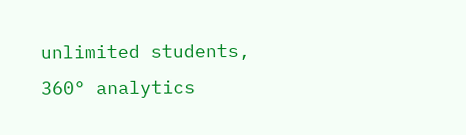unlimited students, 360° analytics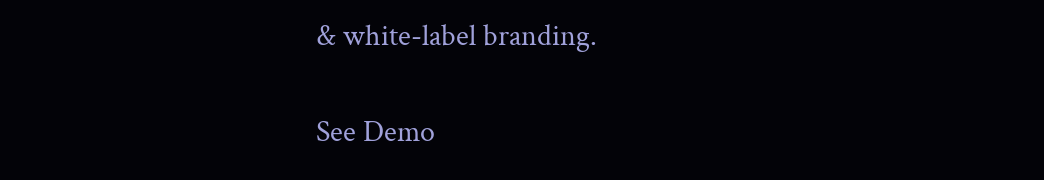& white-label branding.

See Demo